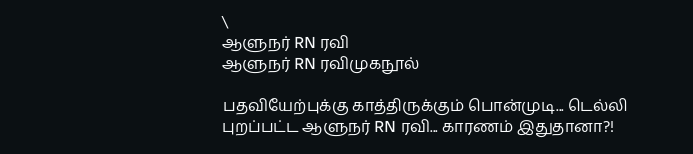\
ஆளுநர் RN ரவி
ஆளுநர் RN ரவிமுகநூல்

பதவியேற்புக்கு காத்திருக்கும் பொன்முடி... டெல்லி புறப்பட்ட ஆளுநர் RN ரவி... காரணம் இதுதானா?!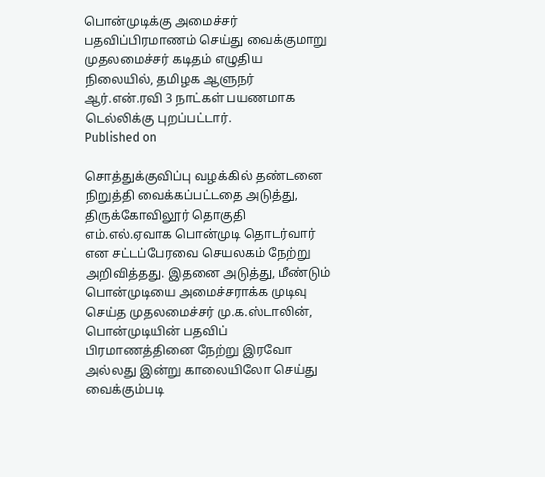பொன்முடிக்கு அமைச்சர் பதவிப்பிரமாணம் செய்து வைக்குமாறு முதலமைச்சர் கடிதம் எழுதிய நிலையில், தமிழக ஆளுநர் ஆர்.என்.ரவி 3 நாட்கள் பயணமாக டெல்லிக்கு புறப்பட்டார்.
Published on

சொத்துக்குவிப்பு வழக்கில் தண்டனை நிறுத்தி வைக்கப்பட்டதை அடுத்து, திருக்கோவிலூர் தொகுதி எம்.எல்.ஏவாக பொன்முடி தொடர்வார் என சட்டப்பேரவை செயலகம் நேற்று அறிவித்தது. இதனை அடுத்து, மீண்டும் பொன்முடியை அமைச்சராக்க முடிவு செய்த முதலமைச்சர் மு.க.ஸ்டாலின், பொன்முடியின் பதவிப் பிரமாணத்தினை நேற்று இரவோ அல்லது இன்று காலையிலோ செய்து வைக்கும்படி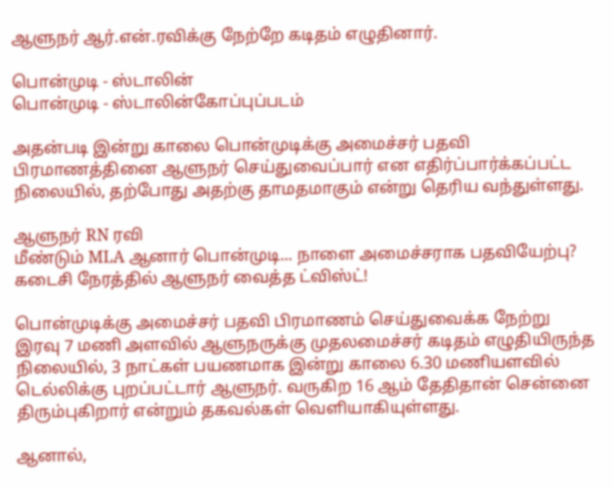ஆளுநர் ஆர்.என்.ரவிக்கு நேற்றே கடிதம் எழுதினார்.

பொன்முடி - ஸ்டாலின்
பொன்முடி - ஸ்டாலின்கோப்புப்படம்

அதன்படி இன்று காலை பொன்முடிக்கு அமைச்சர் பதவி பிரமாணத்தினை ஆளுநர் செய்துவைப்பார் என எதிர்ப்பார்க்கப்பட்ட நிலையில், தற்போது அதற்கு தாமதமாகும் என்று தெரிய வந்துள்ளது.

ஆளுநர் RN ரவி
மீண்டும் MLA ஆனார் பொன்முடி... நாளை அமைச்சராக பதவியேற்பு? கடைசி நேரத்தில் ஆளுநர் வைத்த ட்விஸ்ட்!

பொன்முடிக்கு அமைச்சர் பதவி பிரமாணம் செய்துவைக்க நேற்று இரவு 7 மணி அளவில் ஆளுநருக்கு முதலமைச்சர் கடிதம் எழுதியிருந்த நிலையில், 3 நாட்கள் பயணமாக இன்று காலை 6.30 மணியளவில் டெல்லிக்கு புறப்பட்டார் ஆளுநர். வருகிற 16 ஆம் தேதிதான் சென்னை திரும்புகிறார் என்றும் தகவல்கள் வெளியாகியுள்ளது.

ஆனால்,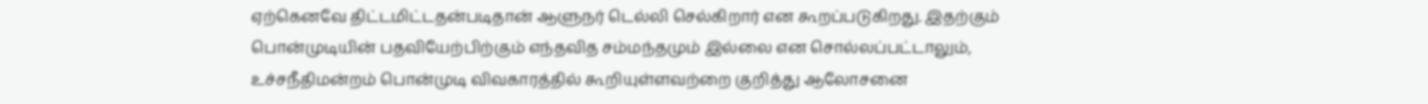ஏற்கெனவே திட்டமிட்டதன்படிதான் ஆளுநர் டெல்லி செல்கிறார் என கூறப்படுகிறது. இதற்கும் பொன்முடியின் பதவியேற்பிற்கும் எந்தவித சம்மந்தமும் இல்லை என சொல்லப்பட்டாலும், உச்சநீதிமன்றம் பொன்முடி விவகாரத்தில் கூறியுள்ளவற்றை குறித்து ஆலோசனை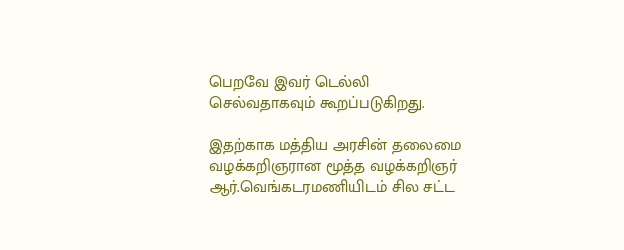பெறவே இவர் டெல்லி செல்வதாகவும் கூறப்படுகிறது.

இதற்காக மத்திய அரசின் தலைமை வழக்கறிஞரான மூத்த வழக்கறிஞர் ஆர்.வெங்கடரமணியிடம் சில சட்ட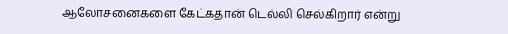ஆலோசனைகளை கேட்கதான் டெல்லி செல்கிறார் என்று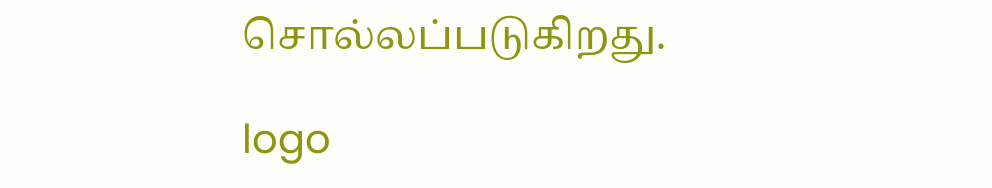சொல்லப்படுகிறது.

logo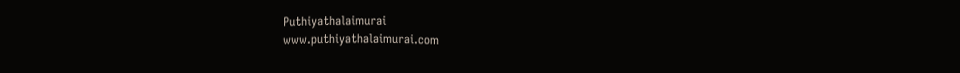Puthiyathalaimurai
www.puthiyathalaimurai.com